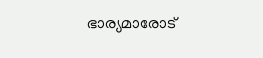ഭാര്യമാരോട്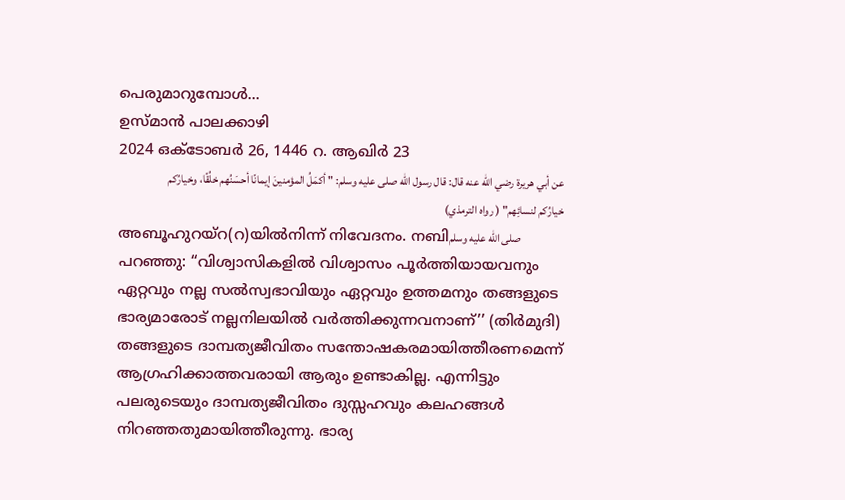പെരുമാറുമ്പോൾ...
ഉസ്മാൻ പാലക്കാഴി
2024 ഒക്ടോബർ 26, 1446 റ. ആഖിർ 23
عن أبي هريرة رضي الله عنه قال: قال رسول الله صلى عليه وسلم: " أكمَلُ المؤمنينَ إيمانًا أحسَنُهم خلُقًا، وخيارُكم خيارُكم لنسائِهم" ( رواه الترمذي)
അബൂഹുറയ്റ(റ)യിൽനിന്ന് നിവേദനം. നബിصلى الله عليه وسلم പറഞ്ഞു: “വിശ്വാസികളിൽ വിശ്വാസം പൂർത്തിയായവനും ഏറ്റവും നല്ല സൽസ്വഭാവിയും ഏറ്റവും ഉത്തമനും തങ്ങളുടെ ഭാര്യമാരോട് നല്ലനിലയിൽ വർത്തിക്കുന്നവനാണ്’’ (തിർമുദി)
തങ്ങളുടെ ദാമ്പത്യജീവിതം സന്തോഷകരമായിത്തീരണമെന്ന് ആഗ്രഹിക്കാത്തവരായി ആരും ഉണ്ടാകില്ല. എന്നിട്ടും പലരുടെയും ദാമ്പത്യജീവിതം ദുസ്സഹവും കലഹങ്ങൾ നിറഞ്ഞതുമായിത്തീരുന്നു. ഭാര്യ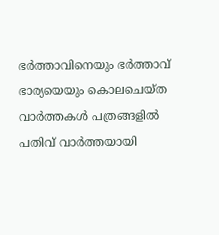ഭർത്താവിനെയും ഭർത്താവ് ഭാര്യയെയും കൊലചെയ്ത വാർത്തകൾ പത്രങ്ങളിൽ പതിവ് വാർത്തയായി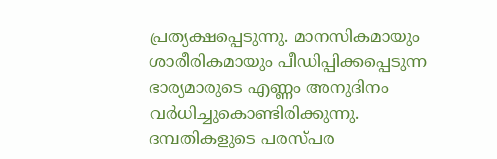പ്രത്യക്ഷപ്പെടുന്നു. മാനസികമായും ശാരീരികമായും പീഡിപ്പിക്കപ്പെടുന്ന ഭാര്യമാരുടെ എണ്ണം അനുദിനം വർധിച്ചുകൊണ്ടിരിക്കുന്നു.
ദമ്പതികളുടെ പരസ്പര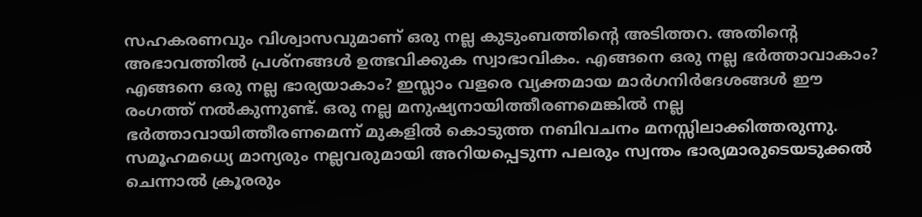സഹകരണവും വിശ്വാസവുമാണ് ഒരു നല്ല കുടുംബത്തിന്റെ അടിത്തറ. അതിന്റെ അഭാവത്തിൽ പ്രശ്നങ്ങൾ ഉത്ഭവിക്കുക സ്വാഭാവികം. എങ്ങനെ ഒരു നല്ല ഭർത്താവാകാം? എങ്ങനെ ഒരു നല്ല ഭാര്യയാകാം? ഇസ്ലാം വളരെ വ്യക്തമായ മാർഗനിർദേശങ്ങൾ ഈ രംഗത്ത് നൽകുന്നുണ്ട്. ഒരു നല്ല മനുഷ്യനായിത്തീരണമെങ്കിൽ നല്ല ഭർത്താവായിത്തീരണമെന്ന് മുകളിൽ കൊടുത്ത നബിവചനം മനസ്സിലാക്കിത്തരുന്നു.
സമൂഹമധ്യെ മാന്യരും നല്ലവരുമായി അറിയപ്പെടുന്ന പലരും സ്വന്തം ഭാര്യമാരുടെയടുക്കൽ ചെന്നാൽ ക്രൂരരും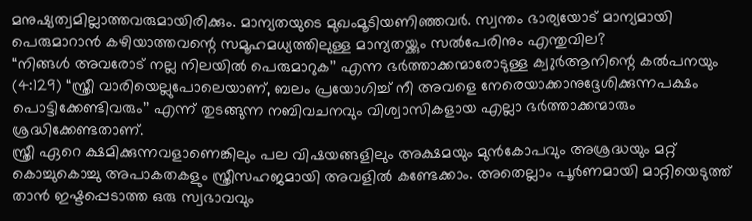മനുഷ്യത്വമില്ലാത്തവരുമായിരിക്കും. മാന്യതയുടെ മുഖംമൂടിയണിഞ്ഞവർ. സ്വന്തം ഭാര്യയോട് മാന്യമായി പെരുമാറാൻ കഴിയാത്തവന്റെ സമൂഹമധ്യത്തിലുള്ള മാന്യതയ്ക്കും സൽപേരിനും എന്തുവില?
“നിങ്ങൾ അവരോട് നല്ല നിലയിൽ പെരുമാറുക’’ എന്ന ഭർത്താക്കന്മാരോടുള്ള ക്വുർആനിന്റെ കൽപനയും (4:129) “സ്ത്രീ വാരിയെല്ലുപോലെയാണ്, ബലം പ്രയോഗിച്ച് നീ അവളെ നേരെയാക്കാനുദ്ദേശിക്കുന്നപക്ഷം പൊട്ടിക്കേണ്ടിവരും’’ എന്ന് തുടങ്ങുന്ന നബിവചനവും വിശ്വാസികളായ എല്ലാ ഭർത്താക്കന്മാരും ശ്രദ്ധിക്കേണ്ടതാണ്.
സ്ത്രീ ഏറെ ക്ഷമിക്കുന്നവളാണെങ്കിലും പല വിഷയങ്ങളിലും അക്ഷമയും മുൻകോപവും അശ്രദ്ധയും മറ്റ് കൊച്ചുകൊച്ചു അപാകതകളും സ്ത്രീസഹജമായി അവളിൽ കണ്ടേക്കാം. അതെല്ലാം പൂർണമായി മാറ്റിയെടുത്ത് താൻ ഇഷ്ടപ്പെടാത്ത ഒരു സ്വഭാവവും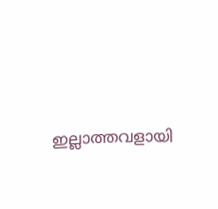ഇല്ലാത്തവളായി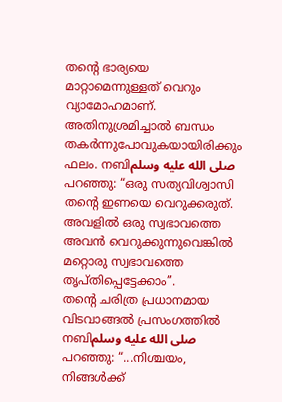തന്റെ ഭാര്യയെ മാറ്റാമെന്നുള്ളത് വെറും വ്യാമോഹമാണ്. അതിനുശ്രമിച്ചാൽ ബന്ധം തകർന്നുപോവുകയായിരിക്കും ഫലം. നബിصلى الله عليه وسلم പറഞ്ഞു: “ഒരു സത്യവിശ്വാസി തന്റെ ഇണയെ വെറുക്കരുത്. അവളിൽ ഒരു സ്വഭാവത്തെ അവൻ വെറുക്കുന്നുവെങ്കിൽ മറ്റൊരു സ്വഭാവത്തെ തൃപ്തിപ്പെട്ടേക്കാം’’.
തന്റെ ചരിത്ര പ്രധാനമായ വിടവാങ്ങൽ പ്രസംഗത്തിൽ നബിصلى الله عليه وسلم പറഞ്ഞു: “...നിശ്ചയം, നിങ്ങൾക്ക്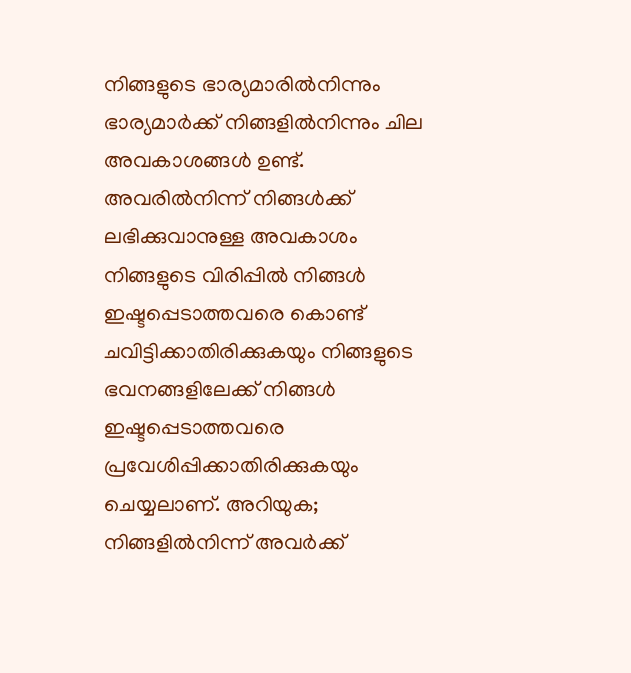നിങ്ങളുടെ ഭാര്യമാരിൽനിന്നും ഭാര്യമാർക്ക് നിങ്ങളിൽനിന്നും ചില അവകാശങ്ങൾ ഉണ്ട്. അവരിൽനിന്ന് നിങ്ങൾക്ക് ലഭിക്കുവാനുള്ള അവകാശം നിങ്ങളുടെ വിരിപ്പിൽ നിങ്ങൾ ഇഷ്ടപ്പെടാത്തവരെ കൊണ്ട് ചവിട്ടിക്കാതിരിക്കുകയും നിങ്ങളുടെ ഭവനങ്ങളിലേക്ക് നിങ്ങൾ ഇഷ്ടപ്പെടാത്തവരെ പ്രവേശിപ്പിക്കാതിരിക്കുകയും ചെയ്യലാണ്. അറിയുക; നിങ്ങളിൽനിന്ന് അവർക്ക്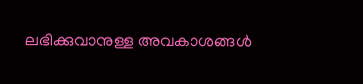ലഭിക്കുവാനുള്ള അവകാശങ്ങൾ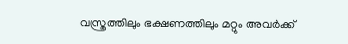വസ്ത്രത്തിലും ഭക്ഷണത്തിലും മറ്റും അവർക്ക്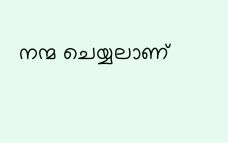നന്മ ചെയ്യലാണ്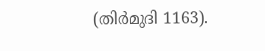(തിർമുദി 1163).